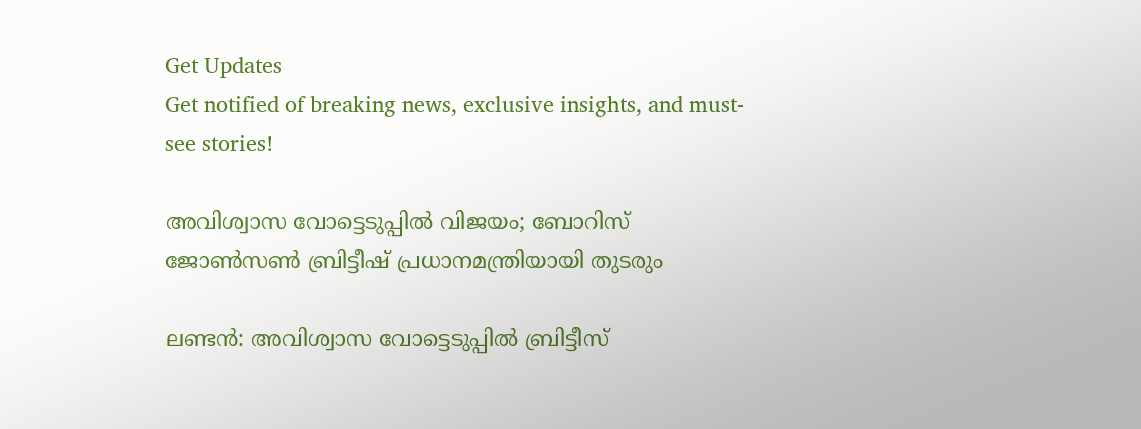Get Updates
Get notified of breaking news, exclusive insights, and must-see stories!

അവിശ്വാസ വോട്ടെടുപ്പില്‍ വിജയം; ബോറിസ് ജോണ്‍സണ്‍ ബ്രിട്ടീഷ് പ്രധാനമന്ത്രിയായി തുടരും

ലണ്ടന്‍: അവിശ്വാസ വോട്ടെടുപ്പില്‍ ബ്രിട്ടീസ്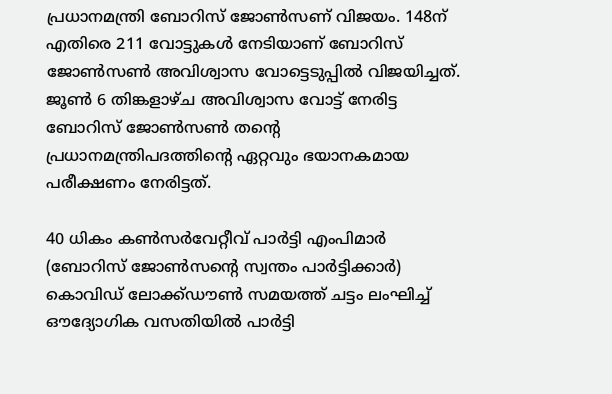പ്രധാനമന്ത്രി ബോറിസ് ജോണ്‍സണ് വിജയം. 148ന് എതിരെ 211 വോട്ടുകള്‍ നേടിയാണ് ബോറിസ് ജോണ്‍സണ്‍ അവിശ്വാസ വോട്ടെടുപ്പില്‍ വിജയിച്ചത്. ജൂണ്‍ 6 തിങ്കളാഴ്ച അവിശ്വാസ വോട്ട് നേരിട്ട ബോറിസ് ജോണ്‍സണ്‍ തന്റെ പ്രധാനമന്ത്രിപദത്തിന്റെ ഏറ്റവും ഭയാനകമായ പരീക്ഷണം നേരിട്ടത്.

40 ധികം കണ്‍സര്‍വേറ്റീവ് പാര്‍ട്ടി എംപിമാര്‍ (ബോറിസ് ജോണ്‍സന്റെ സ്വന്തം പാര്‍ട്ടിക്കാര്‍) കൊവിഡ് ലോക്ക്ഡൗണ്‍ സമയത്ത് ചട്ടം ലംഘിച്ച് ഔദ്യോഗിക വസതിയില്‍ പാര്‍ട്ടി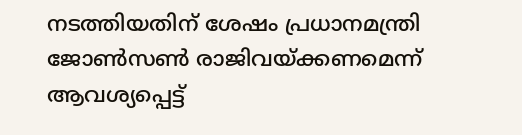നടത്തിയതിന് ശേഷം പ്രധാനമന്ത്രി ജോണ്‍സണ്‍ രാജിവയ്ക്കണമെന്ന് ആവശ്യപ്പെട്ട്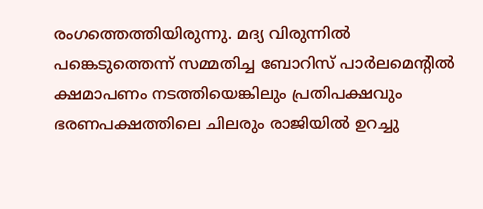രംഗത്തെത്തിയിരുന്നു. മദ്യ വിരുന്നില്‍ പങ്കെടുത്തെന്ന് സമ്മതിച്ച ബോറിസ് പാര്‍ലമെന്റില്‍ ക്ഷമാപണം നടത്തിയെങ്കിലും പ്രതിപക്ഷവും ഭരണപക്ഷത്തിലെ ചിലരും രാജിയില്‍ ഉറച്ചു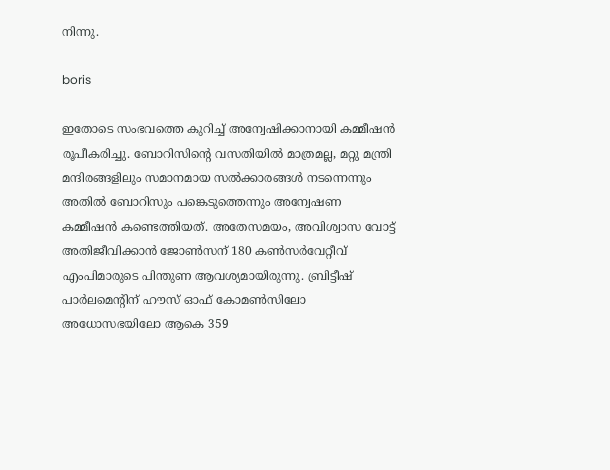നിന്നു.

boris

ഇതോടെ സംഭവത്തെ കുറിച്ച് അന്വേഷിക്കാനായി കമ്മീഷന്‍ രൂപീകരിച്ചു. ബോറിസിന്റെ വസതിയില്‍ മാത്രമല്ല, മറ്റു മന്ത്രി മന്ദിരങ്ങളിലും സമാനമായ സല്‍ക്കാരങ്ങള്‍ നടന്നെന്നും അതില്‍ ബോറിസും പങ്കെടുത്തെന്നും അന്വേഷണ കമ്മീഷന്‍ കണ്ടെത്തിയത്. അതേസമയം, അവിശ്വാസ വോട്ട് അതിജീവിക്കാന്‍ ജോണ്‍സന് 180 കണ്‍സര്‍വേറ്റീവ് എംപിമാരുടെ പിന്തുണ ആവശ്യമായിരുന്നു. ബ്രിട്ടീഷ് പാര്‍ലമെന്റിന് ഹൗസ് ഓഫ് കോമണ്‍സിലോ അധോസഭയിലോ ആകെ 359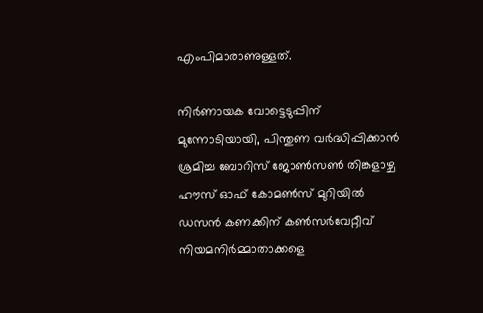എംപിമാരാണുള്ളത്.

നിര്‍ണായക വോട്ടെടുപ്പിന് മുന്നോടിയായി, പിന്തുണ വര്‍ദ്ധിപ്പിക്കാന്‍ ശ്രമിച്ച ബോറിസ് ജോണ്‍സണ്‍ തിങ്കളാഴ്ച ഹൗസ് ഓഫ് കോമണ്‍സ് മുറിയില്‍ ഡസന്‍ കണക്കിന് കണ്‍സര്‍വേറ്റീവ് നിയമനിര്‍മ്മാതാക്കളെ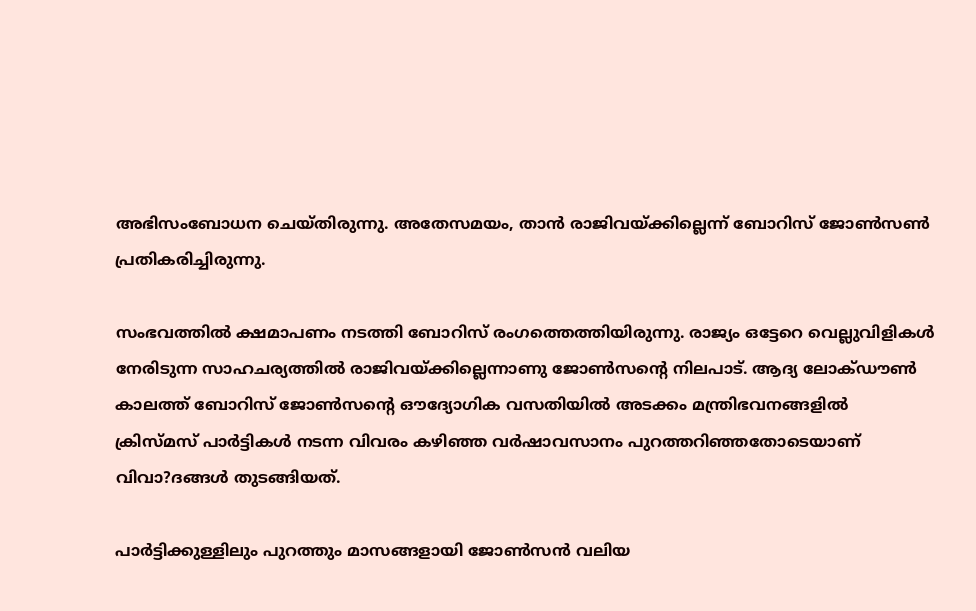അഭിസംബോധന ചെയ്തിരുന്നു. അതേസമയം, താന്‍ രാജിവയ്ക്കില്ലെന്ന് ബോറിസ് ജോണ്‍സണ്‍ പ്രതികരിച്ചിരുന്നു.

സംഭവത്തില്‍ ക്ഷമാപണം നടത്തി ബോറിസ് രംഗത്തെത്തിയിരുന്നു. രാജ്യം ഒട്ടേറെ വെല്ലുവിളികള്‍ നേരിടുന്ന സാഹചര്യത്തില്‍ രാജിവയ്ക്കില്ലെന്നാണു ജോണ്‍സന്റെ നിലപാട്. ആദ്യ ലോക്ഡൗണ്‍ കാലത്ത് ബോറിസ് ജോണ്‍സന്റെ ഔദ്യോഗിക വസതിയില്‍ അടക്കം മന്ത്രിഭവനങ്ങളില്‍ ക്രിസ്മസ് പാര്‍ട്ടികള്‍ നടന്ന വിവരം കഴിഞ്ഞ വര്‍ഷാവസാനം പുറത്തറിഞ്ഞതോടെയാണ് വിവാ?ദങ്ങള്‍ തുടങ്ങിയത്.

പാര്‍ട്ടിക്കുള്ളിലും പുറത്തും മാസങ്ങളായി ജോണ്‍സന്‍ വലിയ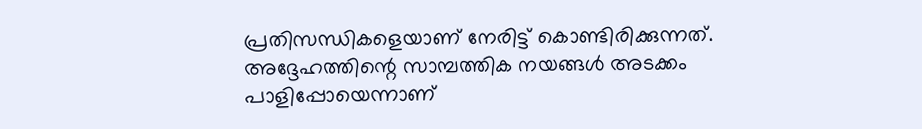പ്രതിസന്ധികളെയാണ് നേരിട്ട് കൊണ്ടിരിക്കുന്നത്. അദ്ദേഹത്തിന്റെ സാമ്പത്തിക നയങ്ങള്‍ അടക്കം പാളിപ്പോയെന്നാണ്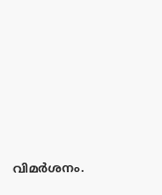വിമര്‍ശനം.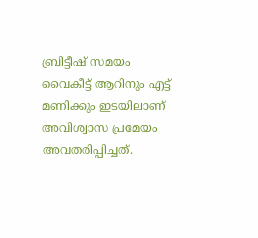ബ്രിട്ടീഷ് സമയം വൈകീട്ട് ആറിനും എട്ട് മണിക്കും ഇടയിലാണ് അവിശ്വാസ പ്രമേയം അവതരിപ്പിച്ചത്.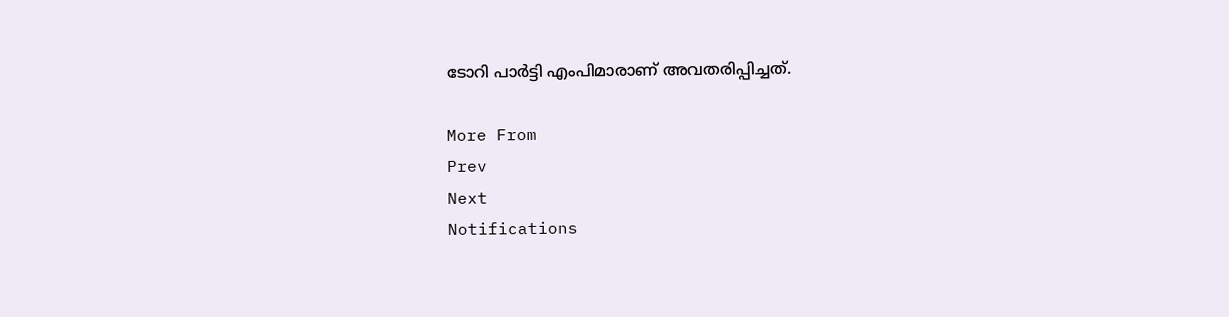ടോറി പാര്‍ട്ടി എംപിമാരാണ് അവതരിപ്പിച്ചത്.

More From
Prev
Next
Notifications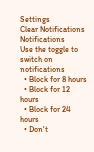Settings
Clear Notifications
Notifications
Use the toggle to switch on notifications
  • Block for 8 hours
  • Block for 12 hours
  • Block for 24 hours
  • Don't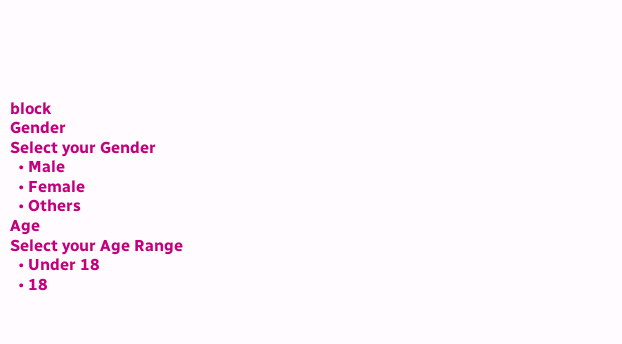block
Gender
Select your Gender
  • Male
  • Female
  • Others
Age
Select your Age Range
  • Under 18
  • 18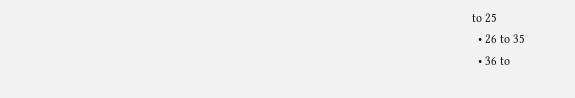to 25
  • 26 to 35
  • 36 to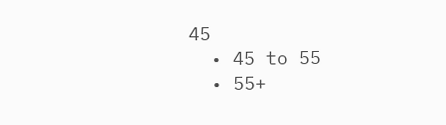45
  • 45 to 55
  • 55+